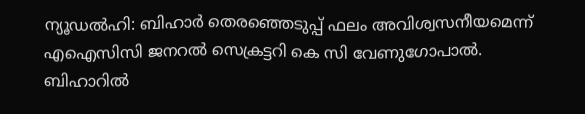ന്യൂഡല്‍ഹി: ബിഹാര്‍ തെരഞ്ഞെടുപ്പ് ഫലം അവിശ്വസനീയമെന്ന് എഐസിസി ജനറല്‍ സെക്രട്ടറി കെ സി വേണുഗോപാല്‍. ബിഹാറില്‍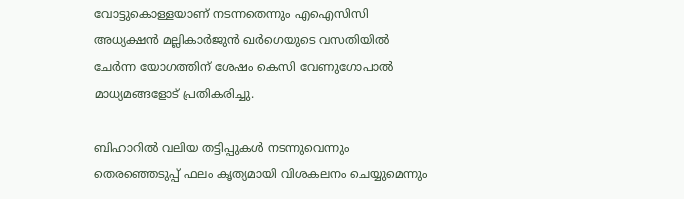വോട്ടുകൊള്ളയാണ് നടന്നതെന്നും എഐസിസി അധ്യക്ഷന്‍ മല്ലികാര്‍ജുന്‍ ഖര്‍ഗെയുടെ വസതിയില്‍ ചേര്‍ന്ന യോഗത്തിന് ശേഷം കെസി വേണുഗോപാല്‍ മാധ്യമങ്ങളോട് പ്രതികരിച്ചു.

ബിഹാറില്‍ വലിയ തട്ടിപ്പുകള്‍ നടന്നുവെന്നും തെരഞ്ഞെടുപ്പ് ഫലം കൃത്യമായി വിശകലനം ചെയ്യുമെന്നും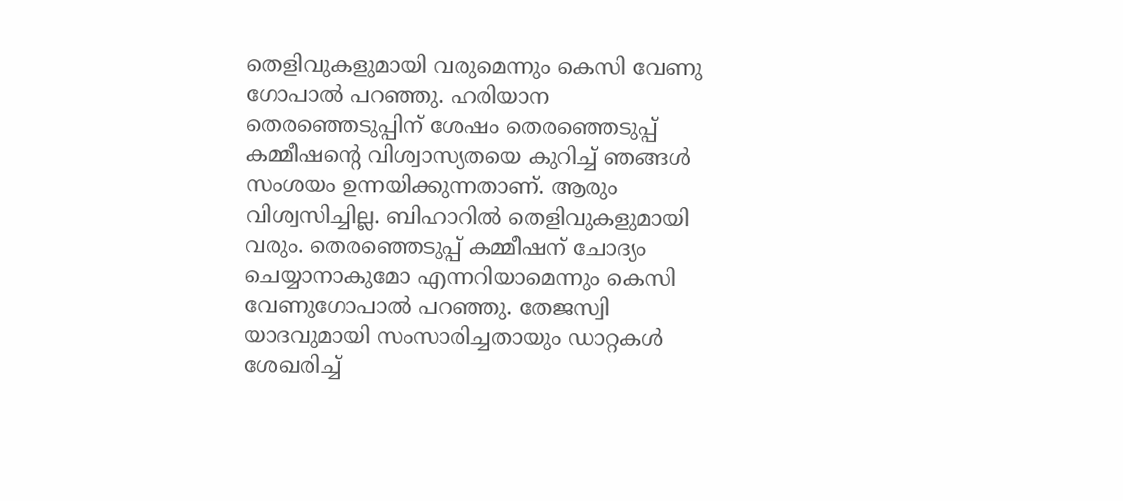തെളിവുകളുമായി വരുമെന്നും കെസി വേണു ഗോപാല്‍ പറഞ്ഞു. ഹരിയാന തെരഞ്ഞെടുപ്പിന് ശേഷം തെരഞ്ഞെടുപ്പ് കമ്മീഷന്റെ വിശ്വാസ്യതയെ കുറിച്ച് ഞങ്ങള്‍ സംശയം ഉന്നയിക്കുന്നതാണ്. ആരും വിശ്വസിച്ചില്ല. ബിഹാറില്‍ തെളിവുകളുമായി വരും. തെരഞ്ഞെടുപ്പ് കമ്മീഷന് ചോദ്യം ചെയ്യാനാകുമോ എന്നറിയാമെന്നും കെസി വേണുഗോപാല്‍ പറഞ്ഞു. തേജസ്വി യാദവുമായി സംസാരിച്ചതായും ഡാറ്റകള്‍ ശേഖരിച്ച്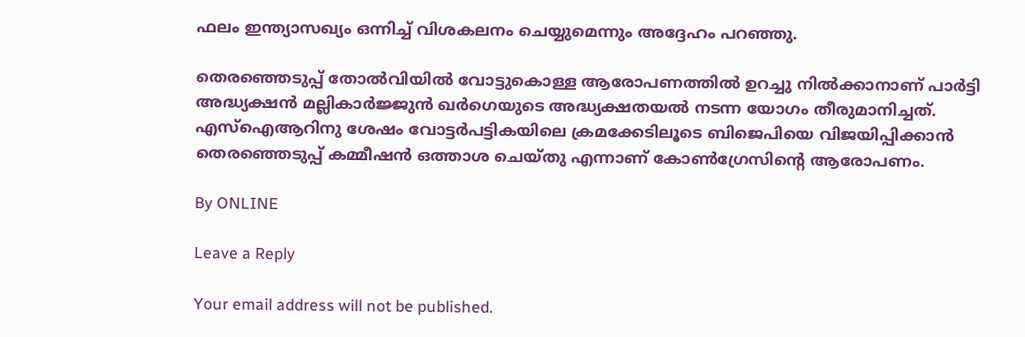ഫലം ഇന്ത്യാസഖ്യം ഒന്നിച്ച് വിശകലനം ചെയ്യുമെന്നും അദ്ദേഹം പറഞ്ഞു.

തെരഞ്ഞെടുപ്പ് തോല്‍വിയില്‍ വോട്ടുകൊള്ള ആരോപണത്തില്‍ ഉറച്ചു നില്‍ക്കാനാണ് പാര്‍ട്ടി അദ്ധ്യക്ഷന്‍ മല്ലികാര്‍ജ്ജുന്‍ ഖര്‍ഗെയുടെ അദ്ധ്യക്ഷതയല്‍ നടന്ന യോഗം തീരുമാനിച്ചത്. എസ്‌ഐആറിനു ശേഷം വോട്ടര്‍പട്ടികയിലെ ക്രമക്കേടിലൂടെ ബിജെപിയെ വിജയിപ്പിക്കാന്‍ തെരഞ്ഞെടുപ്പ് കമ്മീഷന്‍ ഒത്താശ ചെയ്തു എന്നാണ് കോണ്‍ഗ്രേസിന്റെ ആരോപണം.

By ONLINE

Leave a Reply

Your email address will not be published.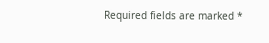Required fields are marked *